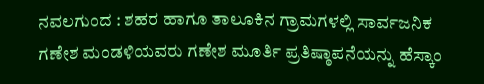ನವಲಗುಂದ : ಶಹರ ಹಾಗೂ ತಾಲೂಕಿನ ಗ್ರಾಮಗಳಲ್ಲಿ ಸಾರ್ವಜನಿಕ ಗಣೇಶ ಮಂಡಳಿಯವರು ಗಣೇಶ ಮೂರ್ತಿ ಪ್ರತಿಷ್ಠಾಪನೆಯನ್ನು ಹೆಸ್ಕಾಂ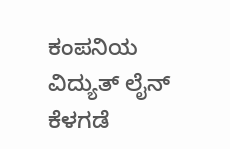ಕಂಪನಿಯ ವಿದ್ಯುತ್ ಲೈನ್ ಕೆಳಗಡೆ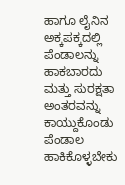ಹಾಗೂ ಲೈನಿನ ಅಕ್ಕಪಕ್ಕದಲ್ಲಿ ಪೆಂಡಾಲನ್ನು ಹಾಕಬಾರದು ಮತ್ತು ಸುರಕ್ಷತಾ ಅಂತರವನ್ನು ಕಾಯ್ದುಕೊಂಡು ಪೆಂಡಾಲ ಹಾಕಿಕೊಳ್ಳಬೇಕು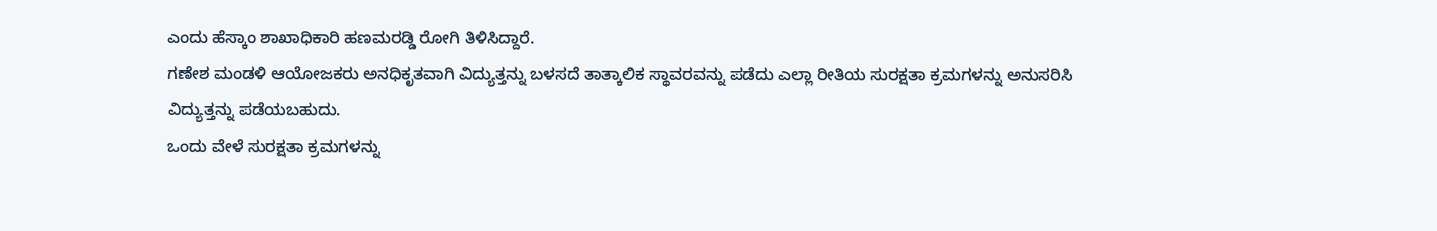ಎಂದು ಹೆಸ್ಕಾಂ ಶಾಖಾಧಿಕಾರಿ ಹಣಮರಡ್ಡಿ ರೋಗಿ ತಿಳಿಸಿದ್ದಾರೆ.
ಗಣೇಶ ಮಂಡಳಿ ಆಯೋಜಕರು ಅನಧಿಕೃತವಾಗಿ ವಿದ್ಯುತ್ತನ್ನು ಬಳಸದೆ ತಾತ್ಕಾಲಿಕ ಸ್ಥಾವರವನ್ನು ಪಡೆದು ಎಲ್ಲಾ ರೀತಿಯ ಸುರಕ್ಷತಾ ಕ್ರಮಗಳನ್ನು ಅನುಸರಿಸಿ ವಿದ್ಯುತ್ತನ್ನು ಪಡೆಯಬಹುದು.
ಒಂದು ವೇಳೆ ಸುರಕ್ಷತಾ ಕ್ರಮಗಳನ್ನು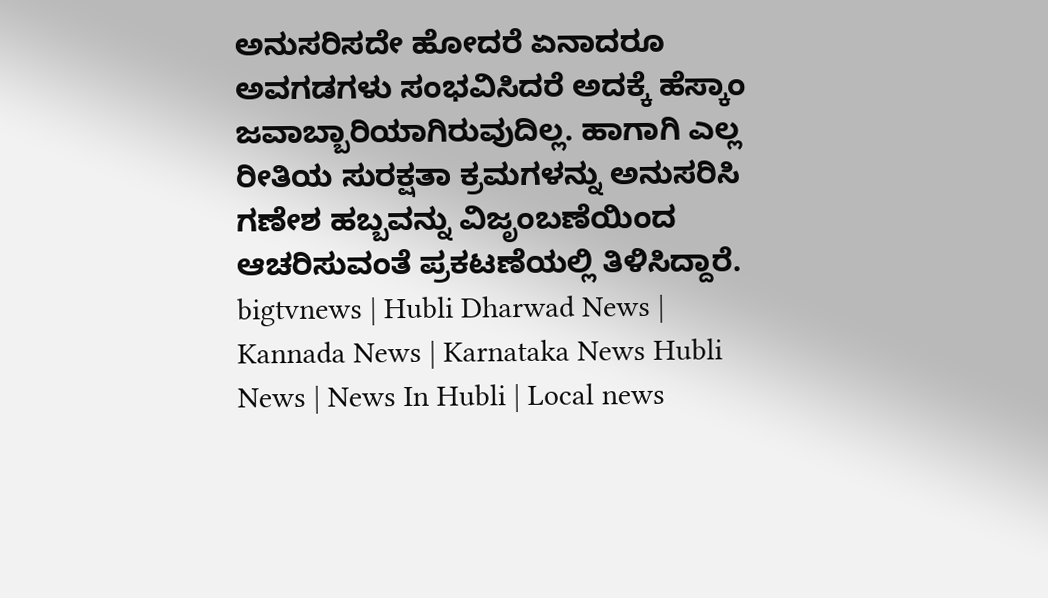ಅನುಸರಿಸದೇ ಹೋದರೆ ಏನಾದರೂ ಅವಗಡಗಳು ಸಂಭವಿಸಿದರೆ ಅದಕ್ಕೆ ಹೆಸ್ಕಾಂ ಜವಾಬ್ಬಾರಿಯಾಗಿರುವುದಿಲ್ಲ. ಹಾಗಾಗಿ ಎಲ್ಲ ರೀತಿಯ ಸುರಕ್ಷತಾ ಕ್ರಮಗಳನ್ನು ಅನುಸರಿಸಿ ಗಣೇಶ ಹಬ್ಬವನ್ನು ವಿಜೃಂಬಣೆಯಿಂದ ಆಚರಿಸುವಂತೆ ಪ್ರಕಟಣೆಯಲ್ಲಿ ತಿಳಿಸಿದ್ದಾರೆ.
bigtvnews | Hubli Dharwad News | Kannada News | Karnataka News Hubli News | News In Hubli | Local news